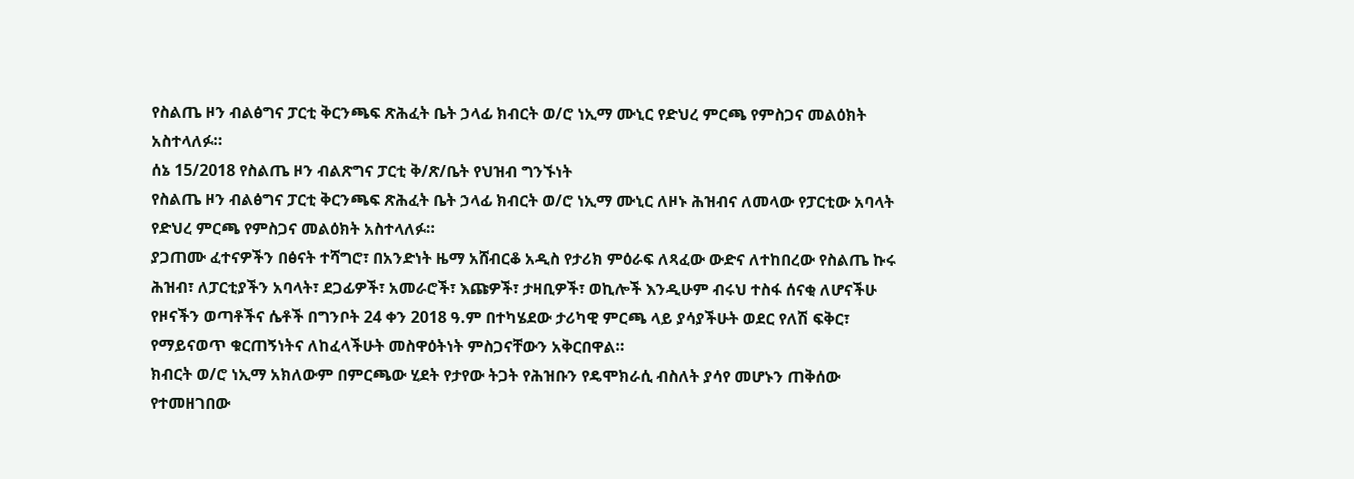የስልጤ ዞን ብልፅግና ፓርቲ ቅርንጫፍ ጽሕፈት ቤት ኃላፊ ክብርት ወ/ሮ ነኢማ ሙኒር የድህረ ምርጫ የምስጋና መልዕክት አስተላለፉ።
ሰኔ 15/2018 የስልጤ ዞን ብልጽግና ፓርቲ ቅ/ጽ/ቤት የህዝብ ግንኙነት
የስልጤ ዞን ብልፅግና ፓርቲ ቅርንጫፍ ጽሕፈት ቤት ኃላፊ ክብርት ወ/ሮ ነኢማ ሙኒር ለዞኑ ሕዝብና ለመላው የፓርቲው አባላት የድህረ ምርጫ የምስጋና መልዕክት አስተላለፉ።
ያጋጠሙ ፈተናዎችን በፅናት ተሻግሮ፣ በአንድነት ዜማ አሸብርቆ አዲስ የታሪክ ምዕራፍ ለጻፈው ውድና ለተከበረው የስልጤ ኩሩ ሕዝብ፣ ለፓርቲያችን አባላት፣ ደጋፊዎች፣ አመራሮች፣ እጩዎች፣ ታዛቢዎች፣ ወኪሎች እንዲሁም ብሩህ ተስፋ ሰናቂ ለሆናችሁ የዞናችን ወጣቶችና ሴቶች በግንቦት 24 ቀን 2018 ዓ.ም በተካሄደው ታሪካዊ ምርጫ ላይ ያሳያችሁት ወደር የለሽ ፍቅር፣ የማይናወጥ ቁርጠኝነትና ለከፈላችሁት መስዋዕትነት ምስጋናቸውን አቅርበዋል።
ክብርት ወ/ሮ ነኢማ አክለውም በምርጫው ሂደት የታየው ትጋት የሕዝቡን የዴሞክራሲ ብስለት ያሳየ መሆኑን ጠቅሰው የተመዘገበው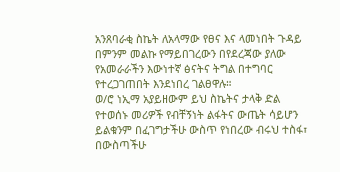አንጸባራቂ ስኬት ለአላማው የፀና እና ላመነበት ጉዳይ በምንም መልኩ የማይበገረውን በየደረጃው ያለው የአመራራችን እውነተኛ ፅናትና ትግል በተግባር የተረጋገጠበት እንደነበረ ገልፀዋሉ።
ወ/ሮ ነኢማ አያይዘውም ይህ ስኬትና ታላቅ ድል የተወሰኑ መሪዎች የብቸኝነት ልፋትና ውጤት ሳይሆን ይልቁንም በፈገግታችሁ ውስጥ የነበረው ብሩህ ተስፋ፣ በውስጣችሁ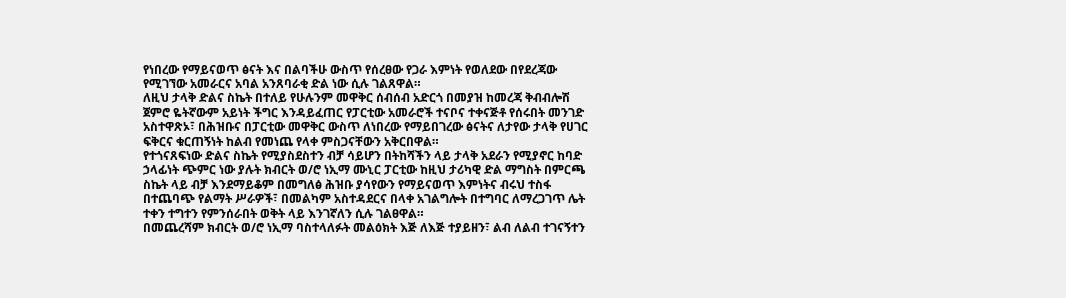የነበረው የማይናወጥ ፅናት እና በልባችሁ ውስጥ የሰረፀው የጋራ እምነት የወለደው በየደረጃው የሚገኘው አመራርና አባል አንጸባራቂ ድል ነው ሲሉ ገልጸዋል።
ለዚህ ታላቅ ድልና ስኬት በተለይ የሁሉንም መዋቅር ሰብሰብ አድርጎ በመያዝ ከመረጃ ቅብብሎሽ ጀምሮ ዬትኛውም አይነት ችግር እንዳይፈጠር የፓርቲው አመራሮች ተናቦና ተቀናጅቶ የሰሩበት መንገድ አስተዋጽኦ፣ በሕዝቡና በፓርቲው መዋቅር ውስጥ ለነበረው የማይበገረው ፅናትና ለታየው ታላቅ የሀገር ፍቅርና ቁርጠኝነት ከልብ የመነጨ የላቀ ምስጋናቸውን አቅርበዋል።
የተጎናጸፍነው ድልና ስኬት የሚያስደስተን ብቻ ሳይሆን በትከሻችን ላይ ታላቅ አደራን የሚያኖር ከባድ ኃላፊነት ጭምር ነው ያሉት ክብርት ወ/ሮ ነኢማ ሙኒር ፓርቲው ከዚህ ታሪካዊ ድል ማግስት በምርጫ ስኬት ላይ ብቻ እንደማይቆም በመግለፅ ሕዝቡ ያሳየውን የማይናወጥ እምነትና ብሩህ ተስፋ በተጨባጭ የልማት ሥራዎች፣ በመልካም አስተዳደርና በላቀ አገልግሎት በተግባር ለማረጋገጥ ሌት ተቀን ተግተን የምንሰራበት ወቅት ላይ እንገኛለን ሲሉ ገልፀዋል።
በመጨረሻም ክብርት ወ/ሮ ነኢማ ባስተላለፉት መልዕክት እጅ ለእጅ ተያይዘን፣ ልብ ለልብ ተገናኝተን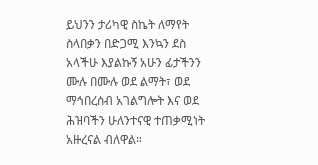ይህንን ታሪካዊ ስኬት ለማየት ስላበቃን በድጋሚ እንኳን ደስ አላችሁ እያልኩኝ አሁን ፊታችንን ሙሉ በሙሉ ወደ ልማት፣ ወደ ማኅበረሰብ አገልግሎት እና ወደ ሕዝባችን ሁለንተናዊ ተጠቃሚነት አዙረናል ብለዋል።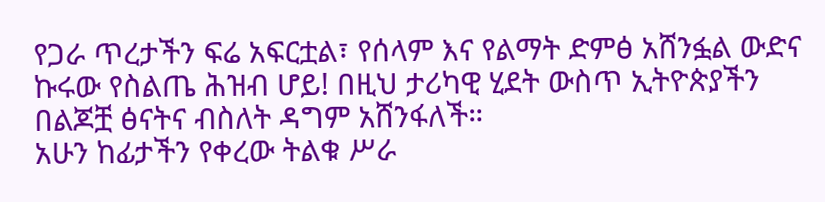የጋራ ጥረታችን ፍሬ አፍርቷል፣ የሰላም እና የልማት ድምፅ አሸንፏል ውድና ኩሩው የስልጤ ሕዝብ ሆይ! በዚህ ታሪካዊ ሂደት ውስጥ ኢትዮጵያችን በልጆቿ ፅናትና ብስለት ዳግም አሸንፋለች።
አሁን ከፊታችን የቀረው ትልቁ ሥራ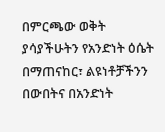በምርጫው ወቅት ያሳያችሁትን የአንድነት ዕሴት በማጠናከር፣ ልዩነቶቻችንን በውበትና በአንድነት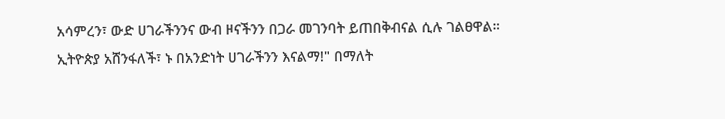አሳምረን፣ ውድ ሀገራችንንና ውብ ዞናችንን በጋራ መገንባት ይጠበቅብናል ሲሉ ገልፀዋል።
ኢትዮጵያ አሸንፋለች፣ ኑ በአንድነት ሀገራችንን እናልማ!" በማለት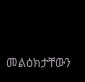መልዕክታቸውን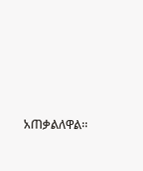አጠቃልለዋል።